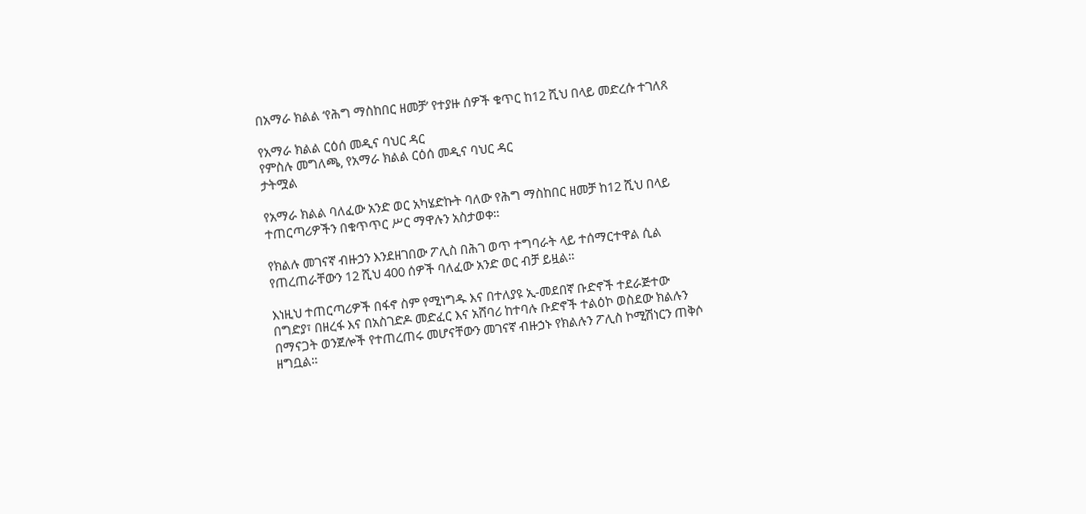በአማራ ክልል ‘የሕግ ማስከበር ዘመቻ’ የተያዙ ሰዎች ቁጥር ከ12 ሺህ በላይ መድረሱ ተገለጸ

የአማራ ክልል ርዕሰ መዲና ባህር ዳር
የምስሉ መግለጫ, የአማራ ክልል ርዕሰ መዲና ባህር ዳር
ታትሟል

የአማራ ክልል ባለፈው አንድ ወር አካሄድኩት ባለው የሕግ ማስከበር ዘመቻ ከ12 ሺህ በላይ ተጠርጣሪዎችን በቁጥጥር ሥር ማዋሉን አስታወቀ።

የክልሉ መገናኛ ብዙኃን እንደዘገበው ፖሊስ በሕገ ወጥ ተግባራት ላይ ተሰማርተዋል ሲል የጠረጠራቸውን 12 ሺህ 400 ሰዎች ባለፈው አንድ ወር ብቻ ይዟል።

እነዚህ ተጠርጣሪዎች በፋኖ ስም የሚነግዱ እና በተለያዩ ኢ-መደበኛ ቡድኖች ተደራጅተው በግድያ፣ በዘረፋ እና በአስገድዶ መድፈር እና አሸባሪ ከተባሉ ቡድኖች ተልዕኮ ወስደው ክልሉን በማናጋት ወንጀሎች የተጠረጠሩ መሆናቸውን መገናኛ ብዙኃኑ የክልሉን ፖሊስ ኮሚሽነርን ጠቅሶ ዘግቧል።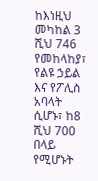ከእነዚህ መካከል 3 ሺህ 746 የመከላከያ፣ የልዩ ኃይል እና የፖሊስ አባላት ሲሆኑ፣ ከ8 ሺህ 700 በላይ የሚሆኑት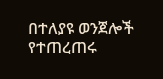በተለያዩ ወንጀሎች የተጠረጠሩ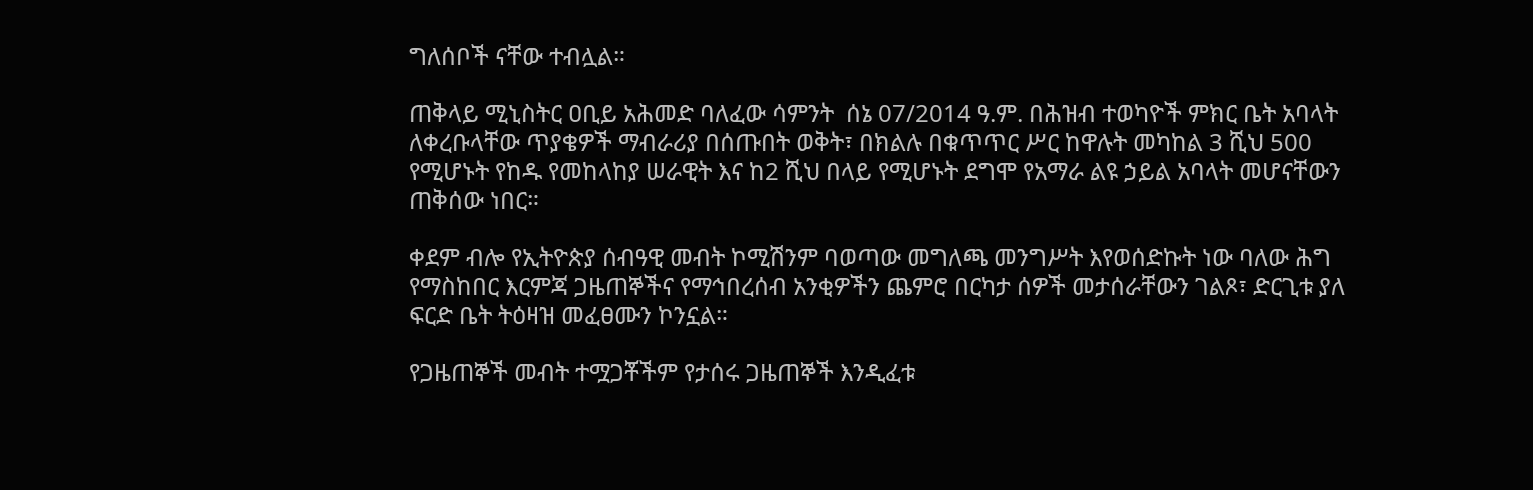ግለሰቦች ናቸው ተብሏል።

ጠቅላይ ሚኒስትር ዐቢይ አሕመድ ባለፈው ሳምንት  ሰኔ 07/2014 ዓ.ም. በሕዝብ ተወካዮች ምክር ቤት አባላት ለቀረቡላቸው ጥያቄዎች ማብራሪያ በሰጡበት ወቅት፣ በክልሉ በቁጥጥር ሥር ከዋሉት መካከል 3 ሺህ 500 የሚሆኑት የከዱ የመከላከያ ሠራዊት እና ከ2 ሺህ በላይ የሚሆኑት ደግሞ የአማራ ልዩ ኃይል አባላት መሆናቸውን ጠቅሰው ነበር።

ቀደም ብሎ የኢትዮጵያ ሰብዓዊ መብት ኮሚሽንም ባወጣው መግለጫ መንግሥት እየወሰድኩት ነው ባለው ሕግ የማስከበር እርምጃ ጋዜጠኞችና የማኅበረሰብ አንቂዎችን ጨምሮ በርካታ ሰዎች መታሰራቸውን ገልጾ፣ ድርጊቱ ያለ ፍርድ ቤት ትዕዛዝ መፈፀሙን ኮንኗል።

የጋዜጠኞች መብት ተሟጋቾችም የታሰሩ ጋዜጠኞች እንዲፈቱ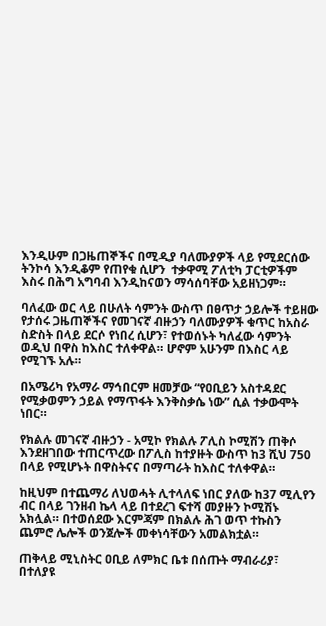እንዲሁም በጋዜጠኞችና በሚዲያ ባለሙያዎች ላይ የሚደርሰው ትንኮሳ እንዲቆም የጠየቁ ሲሆን  ተቃዋሚ ፖለቲካ ፓርቲዎችም እስሩ በሕግ አግባብ እንዲከናወን ማሳሰባቸው አይዘነጋም።

ባለፈው ወር ላይ በሁለት ሳምንት ውስጥ በፀጥታ ኃይሎች ተይዘው የታሰሩ ጋዜጠኞችና የመገናኛ ብዙኃን ባለሙያዎች ቁጥር ከአስራ ስድስት በላይ ደርሶ የነበረ ሲሆን፣ የተወሰኑት ካለፈው ሳምንት ወዲህ በዋስ ከእስር ተለቀዋል። ሆኖም አሁንም በእስር ላይ የሚገኙ አሉ።

በአሜሪካ የአማራ ማኅበርም ዘመቻው “የዐቢይን አስተዳደር የሚቃወምን ኃይል የማጥፋት እንቅስቃሴ ነው” ሲል ተቃውሞት ነበር።

የክልሉ መገናኛ ብዙኃን - አሚኮ የክልሉ ፖሊስ ኮሚሽን ጠቅሶ እንደዘገበው ተጠርጥረው በፖሊስ ከተያዙት ውስጥ ከ3 ሺህ 750 በላይ የሚሆኑት በዋስትናና በማጣራት ከእስር ተለቀዋል።

ከዚህም በተጨማሪ ለህወሓት ሊተላለፍ ነበር ያለው ከ37 ሚሊየን ብር በላይ ገንዘብ ኬላ ላይ በተደረገ ፍተሻ መያዙን ኮሚሽኑ አክሏል። በተወሰደው እርምጃም በክልሉ ሕገ ወጥ ተኩስን ጨምሮ ሌሎች ወንጀሎች መቀነሳቸውን አመልክቷል።

ጠቅላይ ሚኒስትር ዐቢይ ለምክር ቤቱ በሰጡት ማብራሪያ፣ በተለያዩ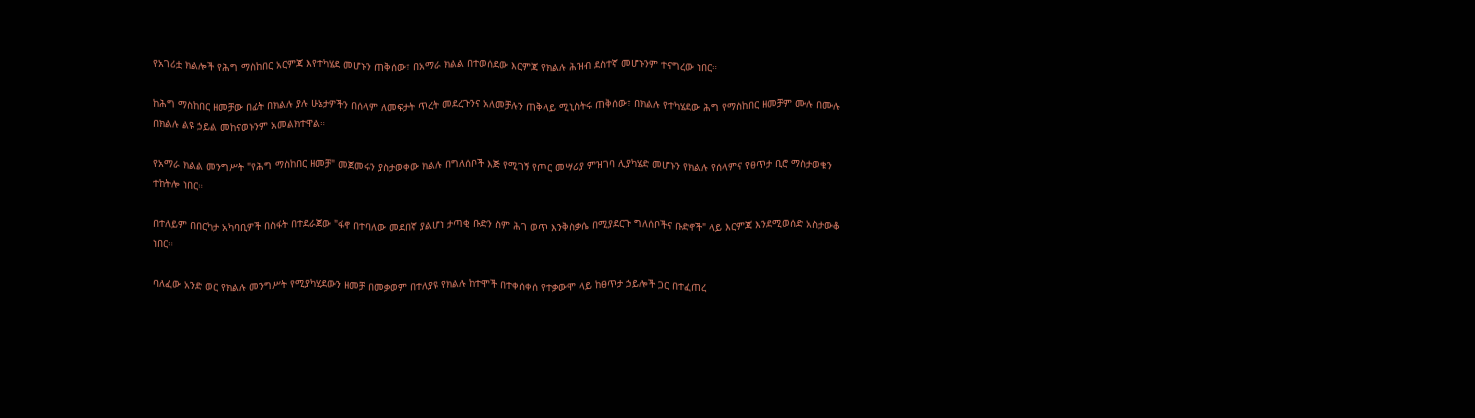የአገሪቷ ክልሎች የሕግ ማስከበር አርምጃ እየተካሄደ መሆኑን ጠቅሰው፣ በአማራ ክልል በተወሰደው እርምጃ የክልሉ ሕዝብ ደስተኛ መሆኑንም ተናግረው ነበር።

ከሕግ ማስከበር ዘመቻው በፊት በክልሉ ያሉ ሁኔታዎችን በሰላም ለመፍታት ጥረት መደረጉንና አለመቻሉን ጠቅላይ ሚኒስትሩ ጠቅሰው፣ በክልሉ የተካሄደው ሕግ የማስከበር ዘመቻም ሙሉ በሙሉ በክልሉ ልዩ ኃይል መከናወኑንም አመልክተዋል።

የአማራ ክልል መንግሥት "የሕግ ማስከበር ዘመቻ" መጀመሩን ያስታወቀው ክልሉ በግለሰቦች እጅ የሚገኝ የጦር መሣሪያ ምዝገባ ሊያካሄድ መሆኑን የክልሉ የሰላምና የፀጥታ ቢሮ ማስታወቁን ተከትሎ ነበር።

በተለይም በበርካታ አካባቢዎች በስፋት በተደራጀው "ፋኖ በተባለው መደበኛ ያልሆነ ታጣቂ ቡድን ስም ሕገ ወጥ እንቅስቃሴ በሚያደርጉ ግለሰቦችና ቡድኖች" ላይ እርምጃ እንደሚወሰድ አስታውቆ ነበር።

ባለፈው አንድ ወር የክልሉ መንግሥት የሚያካሂደውን ዘመቻ በመቃወም በተለያዩ የክልሉ ከተሞች በተቀሰቀሰ የተቃውሞ ላይ ከፀጥታ ኃይሎች ጋር በተፈጠረ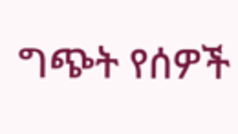ግጭት የሰዎች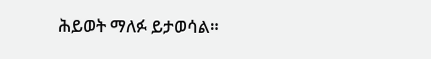ሕይወት ማለፉ ይታወሳል።